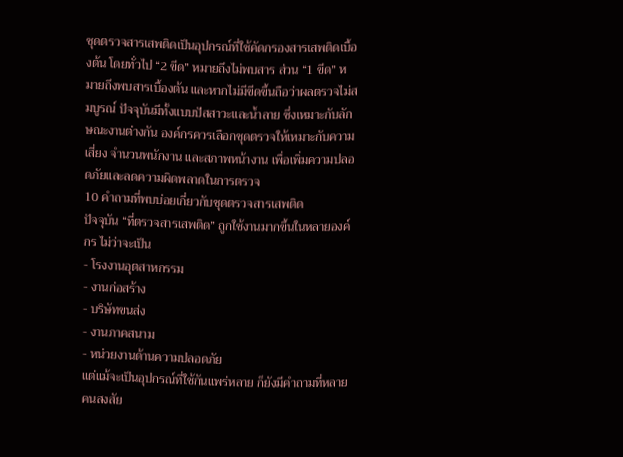ชุดตรวจสารเสพติดเป็นอุปกรณ์ที่ใช้คัดกรองสารเสพติดเบื้องต้น โดยทั่วไป “2 ขีด” หมายถึงไม่พบสาร ส่วน “1 ขีด” หมายถึงพบสารเบื้องต้น และหากไม่มีขีดขึ้นถือว่าผลตรวจไม่สมบูรณ์ ปัจจุบันมีทั้งแบบปัสสาวะและน้ำลาย ซึ่งเหมาะกับลักษณะงานต่างกัน องค์กรควรเลือกชุดตรวจให้เหมาะกับความเสี่ยง จำนวนพนักงาน และสภาพหน้างาน เพื่อเพิ่มความปลอดภัยและลดความผิดพลาดในการตรวจ
10 คำถามที่พบบ่อยเกี่ยวกับชุดตรวจสารเสพติด
ปัจจุบัน “ที่ตรวจสารเสพติด” ถูกใช้งานมากขึ้นในหลายองค์กร ไม่ว่าจะเป็น
- โรงงานอุตสาหกรรม
- งานก่อสร้าง
- บริษัทขนส่ง
- งานภาคสนาม
- หน่วยงานด้านความปลอดภัย
แต่แม้จะเป็นอุปกรณ์ที่ใช้กันแพร่หลาย ก็ยังมีคำถามที่หลายคนสงสัย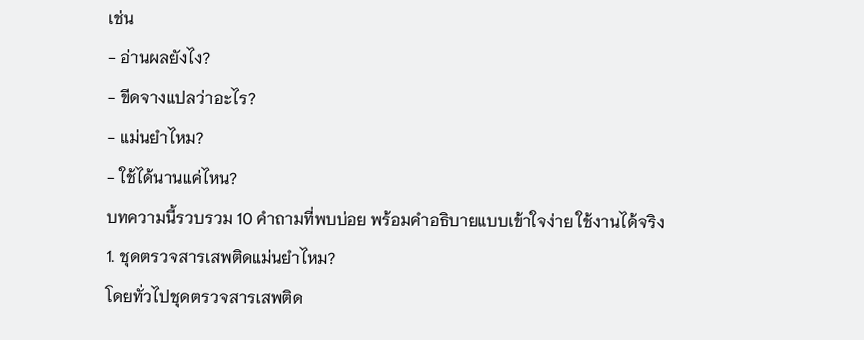เช่น
- อ่านผลยังไง?
- ขีดจางแปลว่าอะไร?
- แม่นยำไหม?
- ใช้ได้นานแค่ไหน?
บทความนี้รวบรวม 10 คำถามที่พบบ่อย พร้อมคำอธิบายแบบเข้าใจง่าย ใช้งานได้จริง
1. ชุดตรวจสารเสพติดแม่นยำไหม?
โดยทั่วไปชุดตรวจสารเสพติด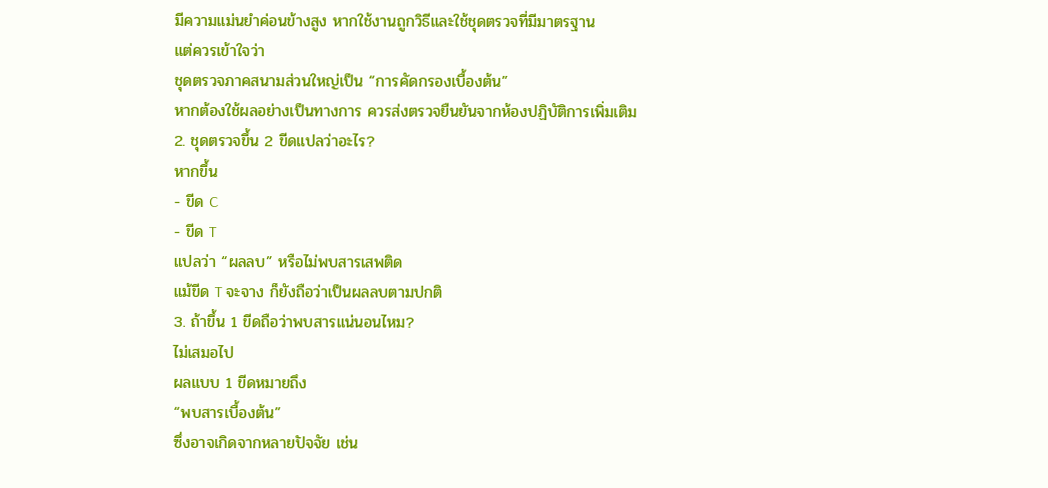มีความแม่นยำค่อนข้างสูง หากใช้งานถูกวิธีและใช้ชุดตรวจที่มีมาตรฐาน
แต่ควรเข้าใจว่า
ชุดตรวจภาคสนามส่วนใหญ่เป็น “การคัดกรองเบื้องต้น”
หากต้องใช้ผลอย่างเป็นทางการ ควรส่งตรวจยืนยันจากห้องปฏิบัติการเพิ่มเติม
2. ชุดตรวจขึ้น 2 ขีดแปลว่าอะไร?
หากขึ้น
- ขีด C
- ขีด T
แปลว่า “ผลลบ” หรือไม่พบสารเสพติด
แม้ขีด T จะจาง ก็ยังถือว่าเป็นผลลบตามปกติ
3. ถ้าขึ้น 1 ขีดถือว่าพบสารแน่นอนไหม?
ไม่เสมอไป
ผลแบบ 1 ขีดหมายถึง
“พบสารเบื้องต้น”
ซึ่งอาจเกิดจากหลายปัจจัย เช่น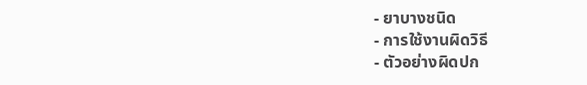- ยาบางชนิด
- การใช้งานผิดวิธี
- ตัวอย่างผิดปก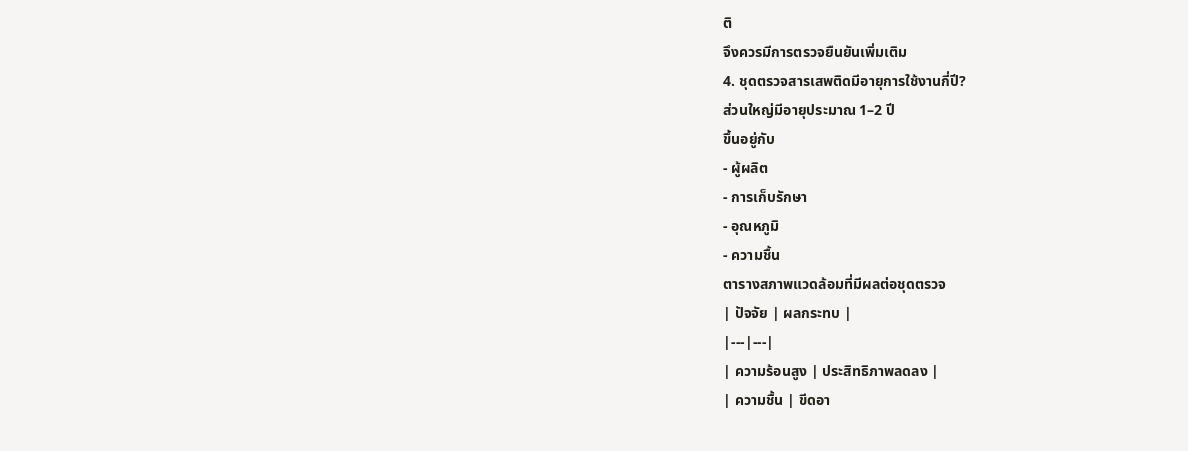ติ
จึงควรมีการตรวจยืนยันเพิ่มเติม
4. ชุดตรวจสารเสพติดมีอายุการใช้งานกี่ปี?
ส่วนใหญ่มีอายุประมาณ 1–2 ปี
ขึ้นอยู่กับ
- ผู้ผลิต
- การเก็บรักษา
- อุณหภูมิ
- ความชื้น
ตารางสภาพแวดล้อมที่มีผลต่อชุดตรวจ
| ปัจจัย | ผลกระทบ |
|---|---|
| ความร้อนสูง | ประสิทธิภาพลดลง |
| ความชื้น | ขีดอา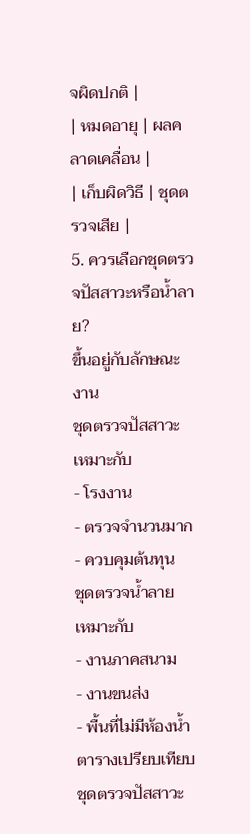จผิดปกติ |
| หมดอายุ | ผลคลาดเคลื่อน |
| เก็บผิดวิธี | ชุดตรวจเสีย |
5. ควรเลือกชุดตรวจปัสสาวะหรือน้ำลาย?
ขึ้นอยู่กับลักษณะงาน
ชุดตรวจปัสสาวะ
เหมาะกับ
- โรงงาน
- ตรวจจำนวนมาก
- ควบคุมต้นทุน
ชุดตรวจน้ำลาย
เหมาะกับ
- งานภาคสนาม
- งานขนส่ง
- พื้นที่ไม่มีห้องน้ำ
ตารางเปรียบเทียบชุดตรวจปัสสาวะ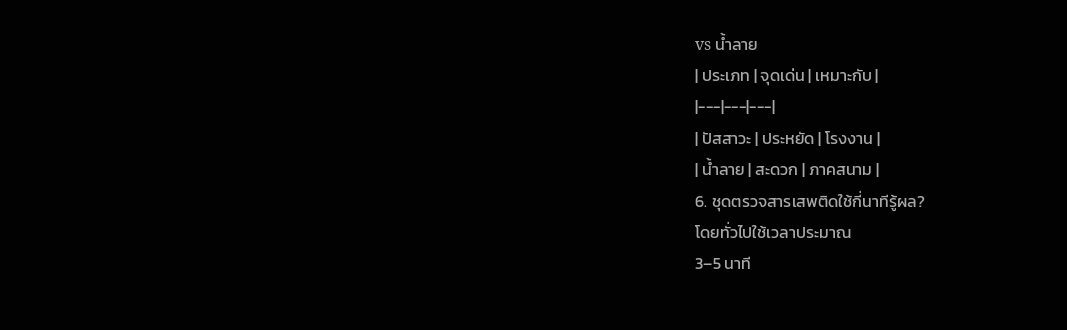vs น้ำลาย
| ประเภท | จุดเด่น | เหมาะกับ |
|---|---|---|
| ปัสสาวะ | ประหยัด | โรงงาน |
| น้ำลาย | สะดวก | ภาคสนาม |
6. ชุดตรวจสารเสพติดใช้กี่นาทีรู้ผล?
โดยทั่วไปใช้เวลาประมาณ
3–5 นาที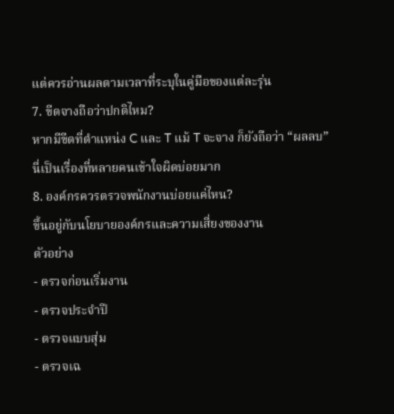แต่ควรอ่านผลตามเวลาที่ระบุในคู่มือของแต่ละรุ่น
7. ขีดจางถือว่าปกติไหม?
หากมีขีดที่ตำแหน่ง C และ T แม้ T จะจาง ก็ยังถือว่า “ผลลบ”
นี่เป็นเรื่องที่หลายคนเข้าใจผิดบ่อยมาก
8. องค์กรควรตรวจพนักงานบ่อยแค่ไหน?
ขึ้นอยู่กับนโยบายองค์กรและความเสี่ยงของงาน
ตัวอย่าง
- ตรวจก่อนเริ่มงาน
- ตรวจประจำปี
- ตรวจแบบสุ่ม
- ตรวจเฉ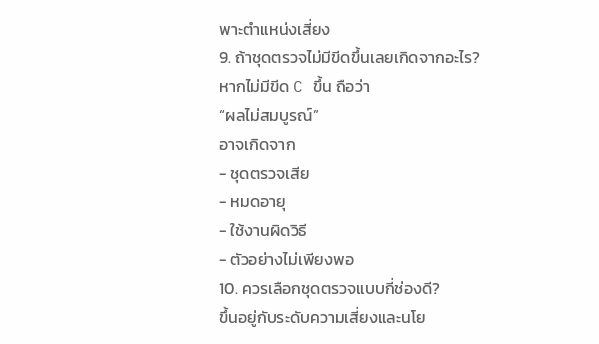พาะตำแหน่งเสี่ยง
9. ถ้าชุดตรวจไม่มีขีดขึ้นเลยเกิดจากอะไร?
หากไม่มีขีด C ขึ้น ถือว่า
“ผลไม่สมบูรณ์”
อาจเกิดจาก
- ชุดตรวจเสีย
- หมดอายุ
- ใช้งานผิดวิธี
- ตัวอย่างไม่เพียงพอ
10. ควรเลือกชุดตรวจแบบกี่ช่องดี?
ขึ้นอยู่กับระดับความเสี่ยงและนโย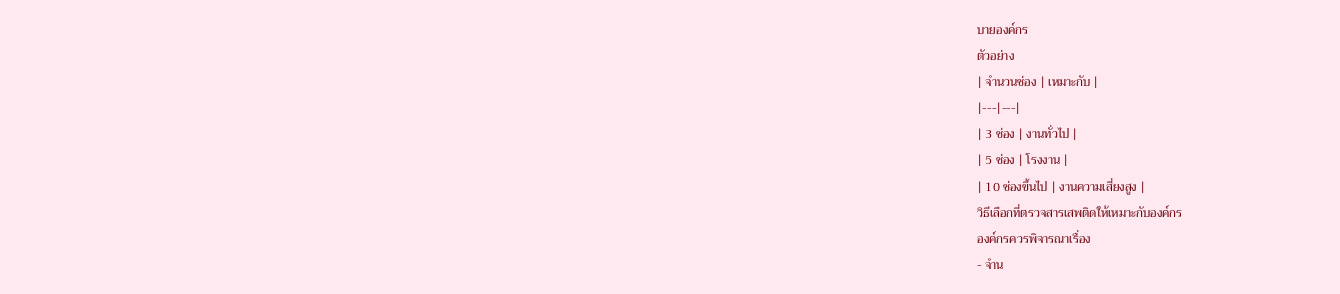บายองค์กร
ตัวอย่าง
| จำนวนช่อง | เหมาะกับ |
|---|---|
| 3 ช่อง | งานทั่วไป |
| 5 ช่อง | โรงงาน |
| 10 ช่องขึ้นไป | งานความเสี่ยงสูง |
วิธีเลือกที่ตรวจสารเสพติดให้เหมาะกับองค์กร
องค์กรควรพิจารณาเรื่อง
- จำน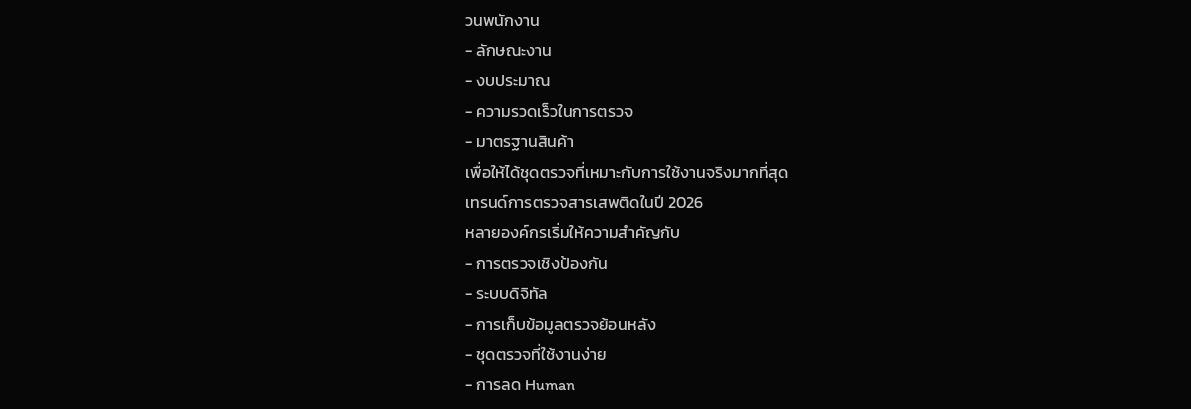วนพนักงาน
- ลักษณะงาน
- งบประมาณ
- ความรวดเร็วในการตรวจ
- มาตรฐานสินค้า
เพื่อให้ได้ชุดตรวจที่เหมาะกับการใช้งานจริงมากที่สุด
เทรนด์การตรวจสารเสพติดในปี 2026
หลายองค์กรเริ่มให้ความสำคัญกับ
- การตรวจเชิงป้องกัน
- ระบบดิจิทัล
- การเก็บข้อมูลตรวจย้อนหลัง
- ชุดตรวจที่ใช้งานง่าย
- การลด Human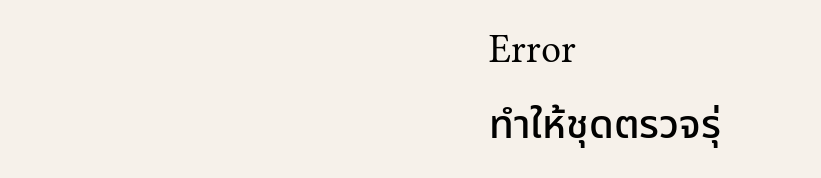Error
ทำให้ชุดตรวจรุ่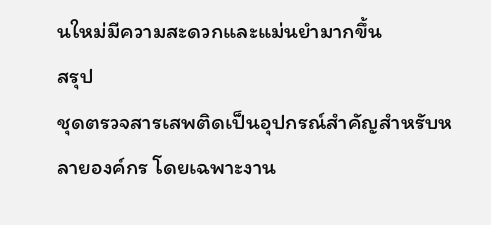นใหม่มีความสะดวกและแม่นยำมากขึ้น
สรุป
ชุดตรวจสารเสพติดเป็นอุปกรณ์สำคัญสำหรับหลายองค์กร โดยเฉพาะงาน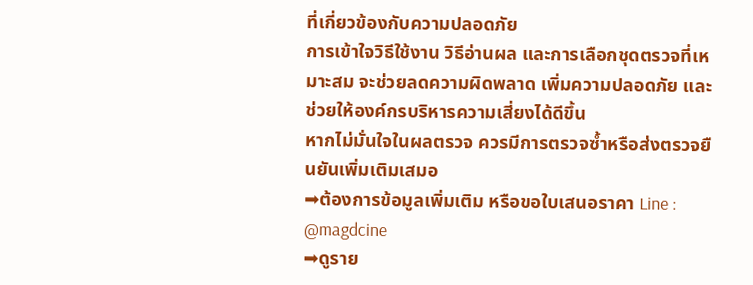ที่เกี่ยวข้องกับความปลอดภัย
การเข้าใจวิธีใช้งาน วิธีอ่านผล และการเลือกชุดตรวจที่เหมาะสม จะช่วยลดความผิดพลาด เพิ่มความปลอดภัย และช่วยให้องค์กรบริหารความเสี่ยงได้ดีขึ้น
หากไม่มั่นใจในผลตรวจ ควรมีการตรวจซ้ำหรือส่งตรวจยืนยันเพิ่มเติมเสมอ
➡ต้องการข้อมูลเพิ่มเติม หรือขอใบเสนอราคา Line : @magdcine
➡ดูราย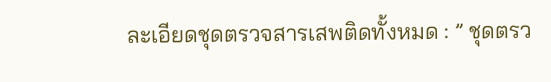ละเอียดชุดตรวจสารเสพติดทั้งหมด : ” ชุดตรว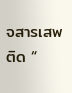จสารเสพติด “